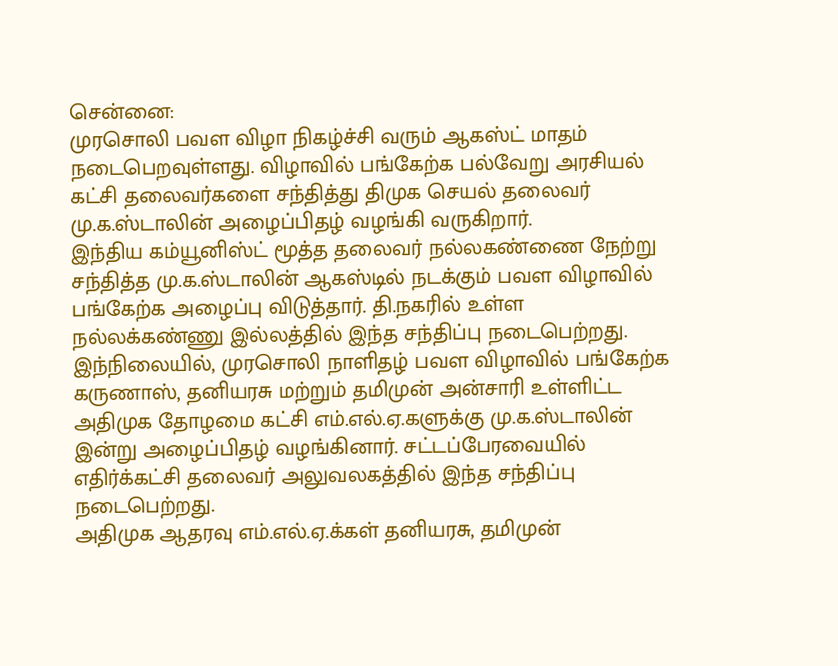சென்னை:
முரசொலி பவள விழா நிகழ்ச்சி வரும் ஆகஸ்ட் மாதம் நடைபெறவுள்ளது. விழாவில் பங்கேற்க பல்வேறு அரசியல் கட்சி தலைவர்களை சந்தித்து திமுக செயல் தலைவர் மு.க.ஸ்டாலின் அழைப்பிதழ் வழங்கி வருகிறார்.
இந்திய கம்யூனிஸ்ட் மூத்த தலைவர் நல்லகண்ணை நேற்று சந்தித்த மு.க.ஸ்டாலின் ஆகஸ்டில் நடக்கும் பவள விழாவில் பங்கேற்க அழைப்பு விடுத்தார். தி.நகரில் உள்ள நல்லக்கண்ணு இல்லத்தில் இந்த சந்திப்பு நடைபெற்றது.
இந்நிலையில், முரசொலி நாளிதழ் பவள விழாவில் பங்கேற்க கருணாஸ், தனியரசு மற்றும் தமிமுன் அன்சாரி உள்ளிட்ட அதிமுக தோழமை கட்சி எம்.எல்.ஏ.களுக்கு மு.க.ஸ்டாலின் இன்று அழைப்பிதழ் வழங்கினார். சட்டப்பேரவையில் எதிர்க்கட்சி தலைவர் அலுவலகத்தில் இந்த சந்திப்பு நடைபெற்றது.
அதிமுக ஆதரவு எம்.எல்.ஏ.க்கள் தனியரசு, தமிமுன்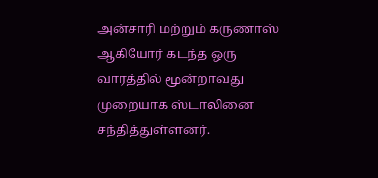அன்சாரி மற்றும் கருணாஸ் ஆகியோர் கடந்த ஒரு வாரத்தில் மூன்றாவது முறையாக ஸ்டாலினை சந்தித்துள்ளனர்.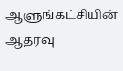ஆளுங்கட்சியின் ஆதரவு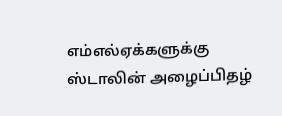எம்எல்ஏக்களுக்கு ஸ்டாலின் அழைப்பிதழ்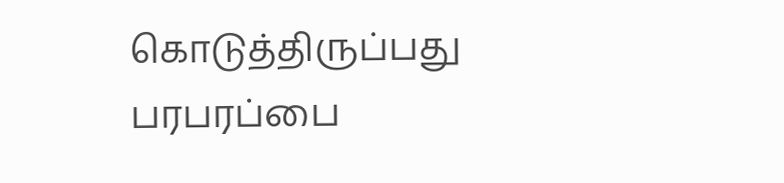கொடுத்திருப்பது பரபரப்பை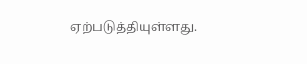ஏற்படுத்தியுள்ளது.